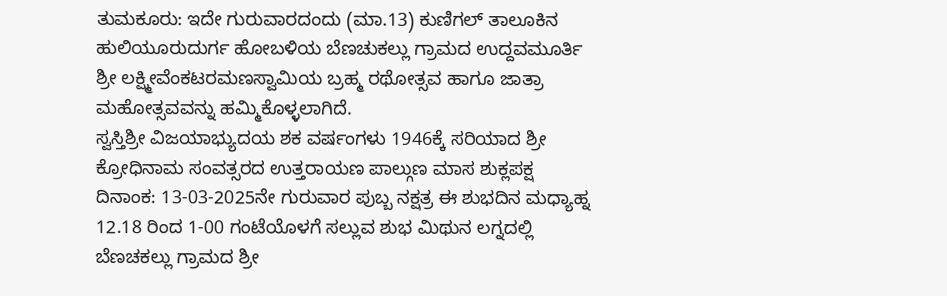ತುಮಕೂರು: ಇದೇ ಗುರುವಾರದಂದು (ಮಾ.13) ಕುಣಿಗಲ್ ತಾಲೂಕಿನ ಹುಲಿಯೂರುದುರ್ಗ ಹೋಬಳಿಯ ಬೆಣಚುಕಲ್ಲು ಗ್ರಾಮದ ಉದ್ದವಮೂರ್ತಿ ಶ್ರೀ ಲಕ್ಷ್ಮೀವೆಂಕಟರಮಣಸ್ವಾಮಿಯ ಬ್ರಹ್ಮ ರಥೋತ್ಸವ ಹಾಗೂ ಜಾತ್ರಾ ಮಹೋತ್ಸವವನ್ನು ಹಮ್ಮಿಕೊಳ್ಳಲಾಗಿದೆ.
ಸ್ವಸ್ತಿಶ್ರೀ ವಿಜಯಾಭ್ಯುದಯ ಶಕ ವರ್ಷಂಗಳು 1946ಕ್ಕೆ ಸರಿಯಾದ ಶ್ರೀ ಕ್ರೋಧಿನಾಮ ಸಂವತ್ಸರದ ಉತ್ತರಾಯಣ ಪಾಲ್ಗುಣ ಮಾಸ ಶುಕ್ಲಪಕ್ಷ ದಿನಾಂಕ: 13-03-2025ನೇ ಗುರುವಾರ ಪುಬ್ಬ ನಕ್ಷತ್ರ ಈ ಶುಭದಿನ ಮಧ್ಯಾಹ್ನ 12.18 ರಿಂದ 1-00 ಗಂಟೆಯೊಳಗೆ ಸಲ್ಲುವ ಶುಭ ಮಿಥುನ ಲಗ್ನದಲ್ಲಿ ಬೆಣಚಕಲ್ಲು ಗ್ರಾಮದ ಶ್ರೀ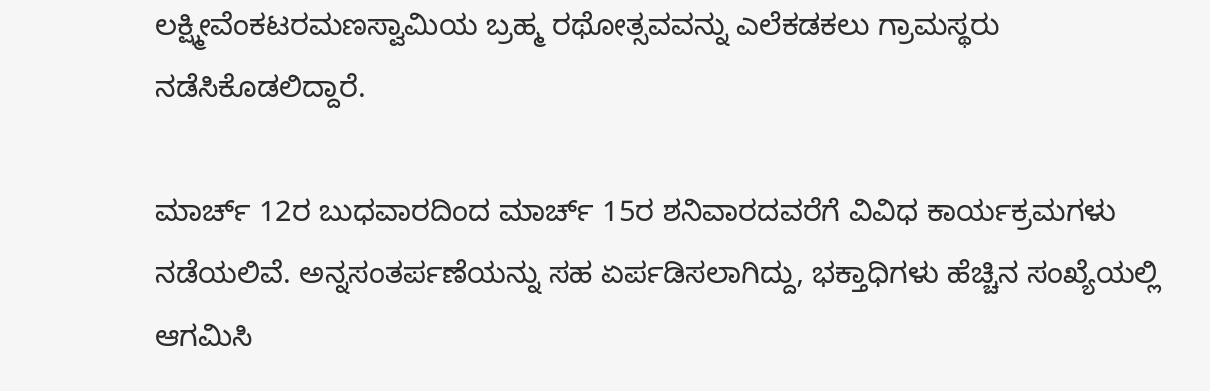ಲಕ್ಷ್ಮೀವೆಂಕಟರಮಣಸ್ವಾಮಿಯ ಬ್ರಹ್ಮ ರಥೋತ್ಸವವನ್ನು ಎಲೆಕಡಕಲು ಗ್ರಾಮಸ್ಥರು ನಡೆಸಿಕೊಡಲಿದ್ದಾರೆ.

ಮಾರ್ಚ್ 12ರ ಬುಧವಾರದಿಂದ ಮಾರ್ಚ್ 15ರ ಶನಿವಾರದವರೆಗೆ ವಿವಿಧ ಕಾರ್ಯಕ್ರಮಗಳು ನಡೆಯಲಿವೆ. ಅನ್ನಸಂತರ್ಪಣೆಯನ್ನು ಸಹ ಏರ್ಪಡಿಸಲಾಗಿದ್ದು, ಭಕ್ತಾಧಿಗಳು ಹೆಚ್ಚಿನ ಸಂಖ್ಯೆಯಲ್ಲಿ ಆಗಮಿಸಿ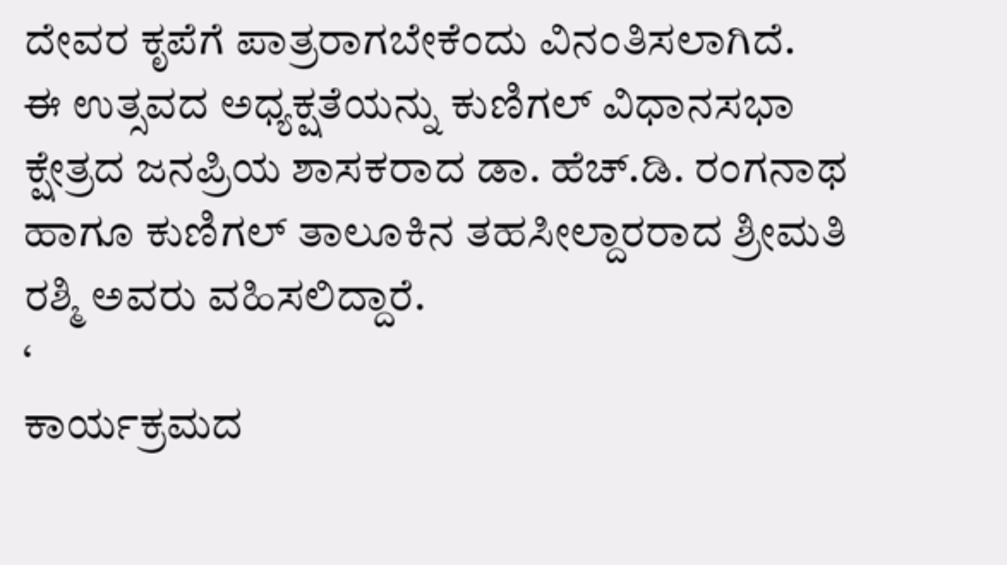ದೇವರ ಕೃಪೆಗೆ ಪಾತ್ರರಾಗಬೇಕೆಂದು ವಿನಂತಿಸಲಾಗಿದೆ.
ಈ ಉತ್ಸವದ ಅಧ್ಯಕ್ಷತೆಯನ್ನು ಕುಣಿಗಲ್ ವಿಧಾನಸಭಾ ಕ್ಷೇತ್ರದ ಜನಪ್ರಿಯ ಶಾಸಕರಾದ ಡಾ. ಹೆಚ್.ಡಿ. ರಂಗನಾಥ ಹಾಗೂ ಕುಣಿಗಲ್ ತಾಲೂಕಿನ ತಹಸೀಲ್ದಾರರಾದ ಶ್ರೀಮತಿ ರಶ್ಮಿ ಅವರು ವಹಿಸಲಿದ್ದಾರೆ.
‘
ಕಾರ್ಯಕ್ರಮದ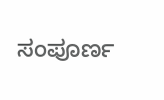ಸಂಪೂರ್ಣ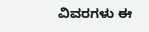ವಿವರಗಳು ಈ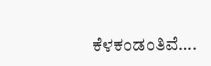ಕೆಳಕಂಡಂತಿವೆ….